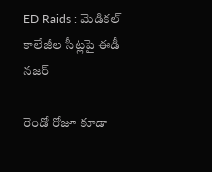ED Raids : మెడిక‌ల్ కాలేజీల సీట్లపై ఈడీ న‌జ‌ర్

రెండో రోజూ కూడా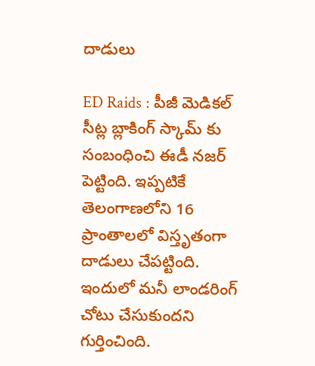దాడులు

ED Raids : పీజీ మెడిక‌ల్ సీట్ల బ్లాకింగ్ స్కామ్ కు సంబంధించి ఈడీ న‌జ‌ర్ పెట్టింది. ఇప్ప‌టికే తెలంగాణ‌లోని 16 ప్రాంతాల‌లో విస్తృతంగా దాడులు చేప‌ట్టింది. ఇందులో మ‌నీ లాండ‌రింగ్ చోటు చేసుకుంద‌ని గుర్తించింది.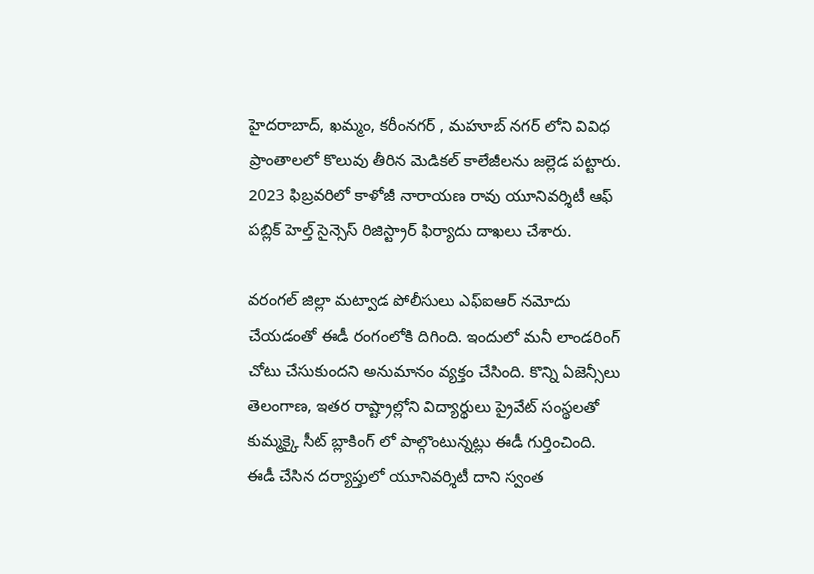హైద‌రాబాద్, ఖ‌మ్మం, క‌రీంన‌గ‌ర్ , మ‌హూబ్ న‌గ‌ర్ లోని వివిధ ప్రాంతాల‌లో కొలువు తీరిన మెడిక‌ల్ కాలేజీల‌ను జ‌ల్లెడ ప‌ట్టారు. 2023 ఫిబ్ర‌వ‌రిలో కాళోజీ నారాయ‌ణ రావు యూనివ‌ర్శిటీ ఆఫ్ ప‌బ్లిక్ హెల్త్ సైన్సెస్ రిజిస్ట్రార్ ఫిర్యాదు దాఖ‌లు చేశారు.

వ‌రంగ‌ల్ జిల్లా మట్వాడ పోలీసులు ఎఫ్ఐఆర్ న‌మోదు చేయ‌డంతో ఈడీ రంగంలోకి దిగింది. ఇందులో మ‌నీ లాండ‌రింగ్ చోటు చేసుకుంద‌ని అనుమానం వ్య‌క్తం చేసింది. కొన్ని ఏజెన్సీలు తెలంగాణ‌, ఇత‌ర రాష్ట్రాల్లోని విద్యార్థులు ప్రైవేట్ సంస్థ‌ల‌తో కుమ్మ‌క్కై సీట్ బ్లాకింగ్ లో పాల్గొంటున్న‌ట్లు ఈడీ గుర్తించింది. ఈడీ చేసిన ద‌ర్యాప్తులో యూనివ‌ర్శిటీ దాని స్వంత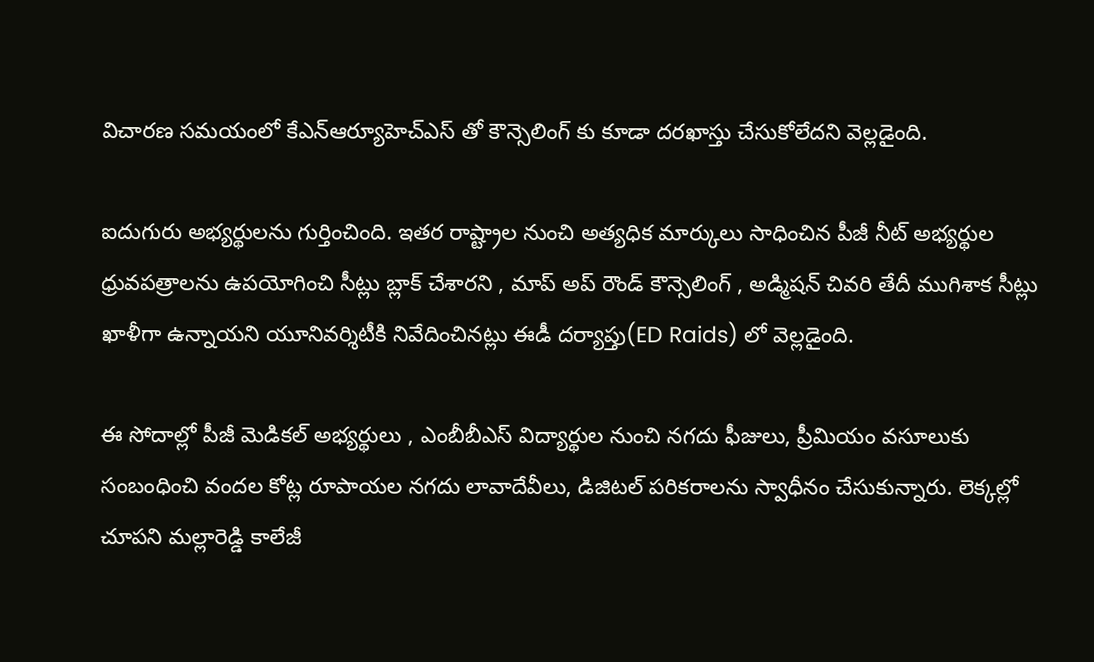విచార‌ణ స‌మ‌యంలో కేఎన్ఆర్యూహెచ్ఎస్ తో కౌన్సెలింగ్ కు కూడా ద‌ర‌ఖాస్తు చేసుకోలేద‌ని వెల్ల‌డైంది.

ఐదుగురు అభ్య‌ర్థుల‌ను గుర్తించింది. ఇత‌ర రాష్ట్రాల నుంచి అత్య‌ధిక మార్కులు సాధించిన పీజీ నీట్ అభ్య‌ర్థుల ధ్రువ‌ప‌త్రాల‌ను ఉప‌యోగించి సీట్లు బ్లాక్ చేశార‌ని , మాప్ అప్ రౌండ్ కౌన్సెలింగ్ , అడ్మిష‌న్ చివ‌రి తేదీ ముగిశాక సీట్లు ఖాళీగా ఉన్నాయ‌ని యూనివ‌ర్శిటీకి నివేదించిన‌ట్లు ఈడీ ద‌ర్యాప్తు(ED Raids) లో వెల్ల‌డైంది.

ఈ సోదాల్లో పీజీ మెడిక‌ల్ అభ్య‌ర్థులు , ఎంబీబీఎస్ విద్యార్థుల నుంచి న‌గ‌దు ఫీజులు, ప్రీమియం వ‌సూలుకు సంబంధించి వంద‌ల కోట్ల రూపాయ‌ల న‌గ‌దు లావాదేవీలు, డిజిట‌ల్ ప‌రిక‌రాలను స్వాధీనం చేసుకున్నారు. లెక్క‌ల్లో చూప‌ని మ‌ల్లారెడ్డి కాలేజీ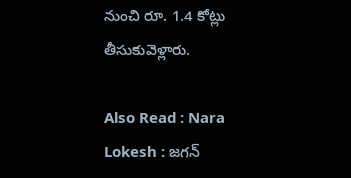నుంచి రూ. 1.4 కోట్లు తీసుకువెళ్లారు.

Also Read : Nara Lokesh : జ‌గ‌న్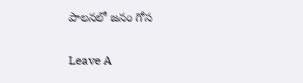పాల‌న‌లో జ‌నం గోస

Leave A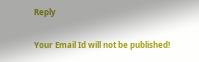Reply

Your Email Id will not be published!